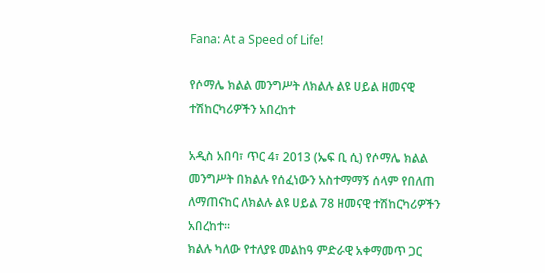Fana: At a Speed of Life!

የሶማሌ ክልል መንግሥት ለክልሉ ልዩ ሀይል ዘመናዊ ተሽከርካሪዎችን አበረከተ

አዲስ አበባ፣ ጥር 4፣ 2013 (ኤፍ ቢ ሲ) የሶማሌ ክልል መንግሥት በክልሉ የሰፈነውን አስተማማኝ ሰላም የበለጠ ለማጠናከር ለክልሉ ልዩ ሀይል 78 ዘመናዊ ተሽከርካሪዎችን አበረከተ።
ክልሉ ካለው የተለያዩ መልከዓ ምድራዊ አቀማመጥ ጋር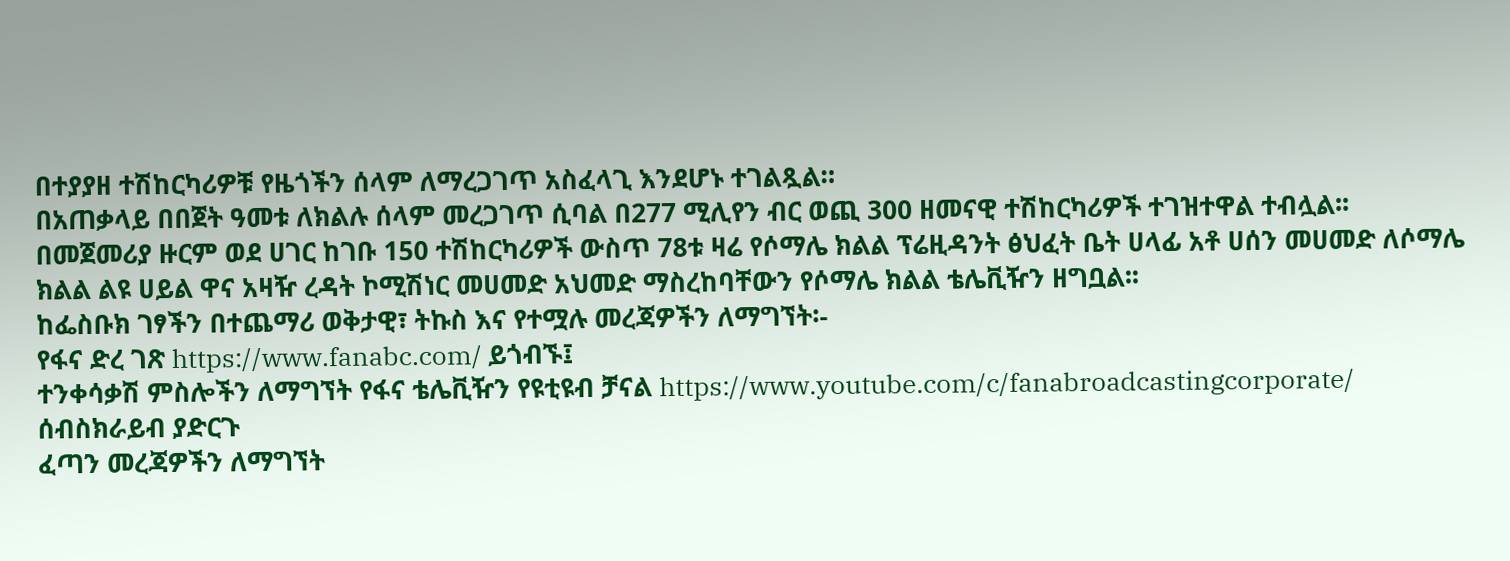በተያያዘ ተሽከርካሪዎቹ የዜጎችን ሰላም ለማረጋገጥ አስፈላጊ እንደሆኑ ተገልጿል።
በአጠቃላይ በበጀት ዓመቱ ለክልሉ ሰላም መረጋገጥ ሲባል በ277 ሚሊየን ብር ወጪ 300 ዘመናዊ ተሽከርካሪዎች ተገዝተዋል ተብሏል፡፡
በመጀመሪያ ዙርም ወደ ሀገር ከገቡ 150 ተሽከርካሪዎች ውስጥ 78ቱ ዛሬ የሶማሌ ክልል ፕሬዚዳንት ፅህፈት ቤት ሀላፊ አቶ ሀሰን መሀመድ ለሶማሌ ክልል ልዩ ሀይል ዋና አዛዥ ረዳት ኮሚሽነር መሀመድ አህመድ ማስረከባቸውን የሶማሌ ክልል ቴሌቪዥን ዘግቧል፡፡
ከፌስቡክ ገፃችን በተጨማሪ ወቅታዊ፣ ትኩስ እና የተሟሉ መረጃዎችን ለማግኘት፡-
የፋና ድረ ገጽ https://www.fanabc.com/ ይጎብኙ፤
ተንቀሳቃሽ ምስሎችን ለማግኘት የፋና ቴሌቪዥን የዩቲዩብ ቻናል https://www.youtube.com/c/fanabroadcastingcorporate/ ሰብስክራይብ ያድርጉ
ፈጣን መረጃዎችን ለማግኘት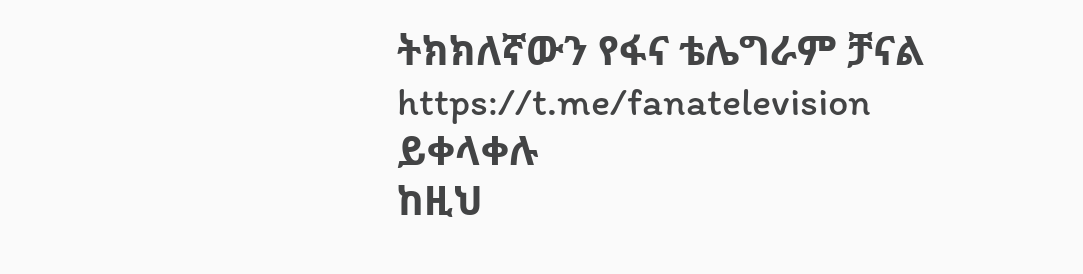ትክክለኛውን የፋና ቴሌግራም ቻናል https://t.me/fanatelevision ይቀላቀሉ
ከዚህ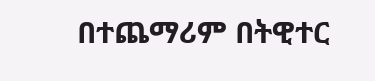በተጨማሪም በትዊተር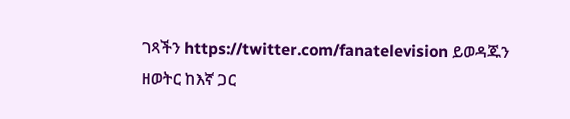ገጻችን https://twitter.com/fanatelevision ይወዳጁን
ዘወትር ከእኛ ጋር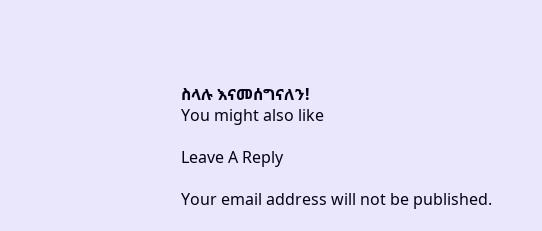ስላሉ እናመሰግናለን!
You might also like

Leave A Reply

Your email address will not be published.